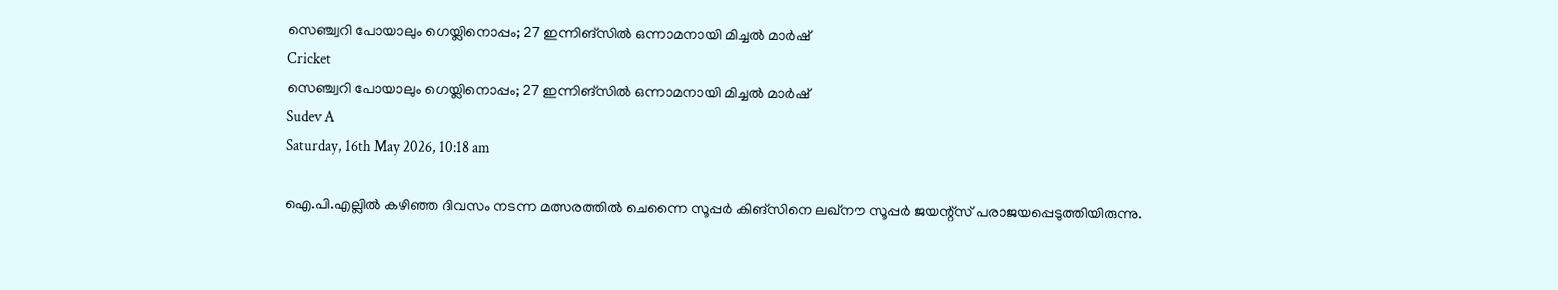സെഞ്ച്വറി പോയാലും ഗെയ്ലിനൊപ്പം; 27 ഇന്നിങ്‌സില്‍ ഒന്നാമനായി മിച്ചല്‍ മാര്‍ഷ്
Cricket
സെഞ്ച്വറി പോയാലും ഗെയ്ലിനൊപ്പം; 27 ഇന്നിങ്‌സില്‍ ഒന്നാമനായി മിച്ചല്‍ മാര്‍ഷ്
Sudev A
Saturday, 16th May 2026, 10:18 am

ഐ.പി.എല്ലില്‍ കഴിഞ്ഞ ദിവസം നടന്ന മത്സരത്തില്‍ ചെന്നൈ സൂപ്പര്‍ കിങ്‌സിനെ ലഖ്‌നൗ സൂപ്പര്‍ ജയന്റ്‌സ് പരാജയപ്പെടുത്തിയിരുന്നു.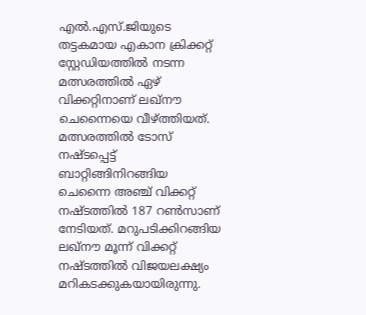എല്‍.എസ്.ജിയുടെ തട്ടകമായ എകാന ക്രിക്കറ്റ് സ്റ്റേഡിയത്തില്‍ നടന്ന മത്സരത്തില്‍ ഏഴ് വിക്കറ്റിനാണ് ലഖ്‌നൗ ചെന്നൈയെ വീഴ്ത്തിയത്. മത്സരത്തില്‍ ടോസ് നഷ്ടപ്പെട്ട് ബാറ്റിങ്ങിനിറങ്ങിയ ചെന്നൈ അഞ്ച് വിക്കറ്റ് നഷ്ടത്തില്‍ 187 റണ്‍സാണ് നേടിയത്. മറുപടിക്കിറങ്ങിയ ലഖ്‌നൗ മൂന്ന് വിക്കറ്റ് നഷ്ടത്തില്‍ വിജയലക്ഷ്യം മറികടക്കുകയായിരുന്നു.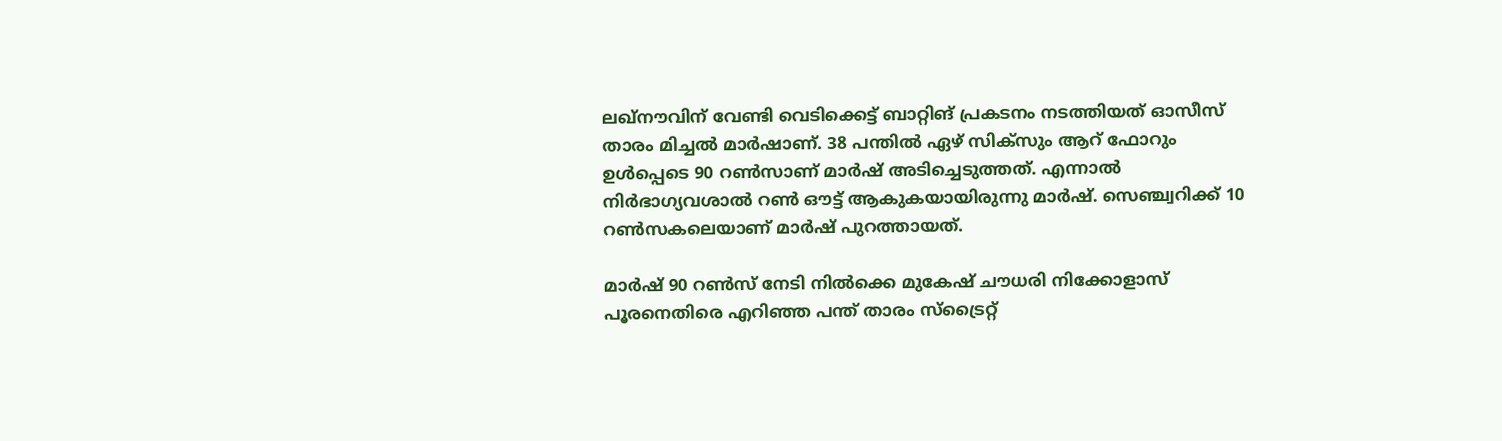ലഖ്‌നൗവിന് വേണ്ടി വെടിക്കെട്ട് ബാറ്റിങ് പ്രകടനം നടത്തിയത് ഓസീസ് താരം മിച്ചല്‍ മാര്‍ഷാണ്. 38 പന്തില്‍ ഏഴ് സിക്‌സും ആറ് ഫോറും ഉള്‍പ്പെടെ 90 റണ്‍സാണ് മാര്‍ഷ് അടിച്ചെടുത്തത്. എന്നാല്‍ നിര്‍ഭാഗ്യവശാല്‍ റണ്‍ ഔട്ട് ആകുകയായിരുന്നു മാര്‍ഷ്. സെഞ്ച്വറിക്ക് 10 റണ്‍സകലെയാണ് മാര്‍ഷ് പുറത്തായത്.

മാര്‍ഷ് 90 റണ്‍സ് നേടി നില്‍ക്കെ മുകേഷ് ചൗധരി നിക്കോളാസ് പൂരനെതിരെ എറിഞ്ഞ പന്ത് താരം സ്ട്രൈറ്റ്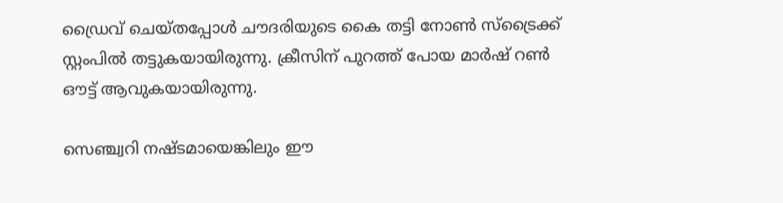ഡ്രൈവ് ചെയ്തപ്പോള്‍ ചൗദരിയുടെ കൈ തട്ടി നോണ്‍ സ്ട്രൈക്ക് സ്റ്റംപില്‍ തട്ടുകയായിരുന്നു. ക്രീസിന് പുറത്ത് പോയ മാര്‍ഷ് റണ്‍ ഔട്ട് ആവുകയായിരുന്നു.

സെഞ്ച്വറി നഷ്ടമായെങ്കിലും ഈ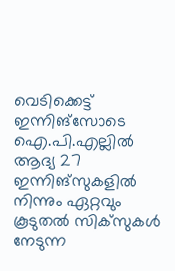വെടിക്കെട്ട് ഇന്നിങ്സോടെ ഐ.പി.എല്ലില്‍ ആദ്യ 27 ഇന്നിങ്സുകളില്‍ നിന്നും ഏറ്റവും കൂടുതല്‍ സിക്‌സുകള്‍ നേടുന്ന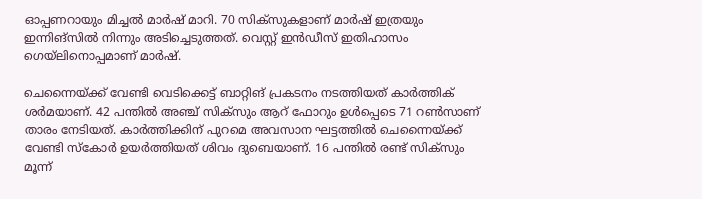ഓപ്പണറായും മിച്ചല്‍ മാര്‍ഷ് മാറി. 70 സിക്‌സുകളാണ് മാര്‍ഷ് ഇത്രയും ഇന്നിങ്സില്‍ നിന്നും അടിച്ചെടുത്തത്. വെസ്റ്റ് ഇന്‍ഡീസ് ഇതിഹാസം ഗെയ്ലിനൊപ്പമാണ് മാര്‍ഷ്.

ചെന്നൈയ്ക്ക് വേണ്ടി വെടിക്കെട്ട് ബാറ്റിങ് പ്രകടനം നടത്തിയത് കാര്‍ത്തിക് ശര്‍മയാണ്. 42 പന്തില്‍ അഞ്ച് സിക്‌സും ആറ് ഫോറും ഉള്‍പ്പെടെ 71 റണ്‍സാണ് താരം നേടിയത്. കാര്‍ത്തിക്കിന് പുറമെ അവസാന ഘട്ടത്തില്‍ ചെന്നൈയ്ക്ക് വേണ്ടി സ്‌കോര്‍ ഉയര്‍ത്തിയത് ശിവം ദുബെയാണ്. 16 പന്തില്‍ രണ്ട് സിക്‌സും മൂന്ന്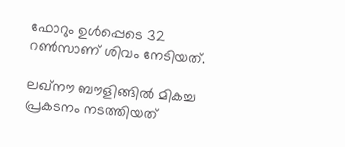ഫോറും ഉള്‍പ്പെടെ 32 റണ്‍സാണ് ശിവം നേടിയത്.

ലഖ്‌നൗ ബൗളിങ്ങില്‍ മികച്ച പ്രകടനം നടത്തിയത്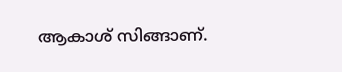ആകാശ് സിങ്ങാണ്.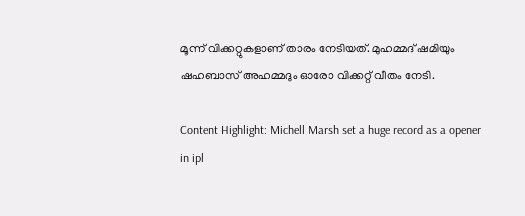മൂന്ന് വിക്കറ്റുകളാണ് താരം നേടിയത്. മുഹമ്മദ് ഷമിയും ഷഹബാസ് അഹമ്മദും ഓരോ വിക്കറ്റ് വീതം നേടി.

Content Highlight: Michell Marsh set a huge record as a opener in ipl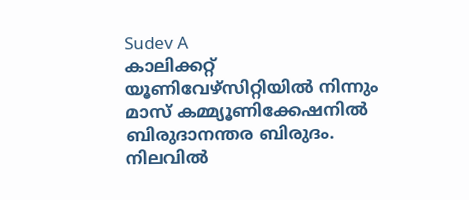Sudev A
കാലിക്കറ്റ് യൂണിവേഴ്‌സിറ്റിയില്‍ നിന്നും മാസ് കമ്മ്യൂണിക്കേഷനില്‍ ബിരുദാനന്തര ബിരുദം. നിലവില്‍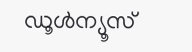ഡൂള്‍ന്യൂസ്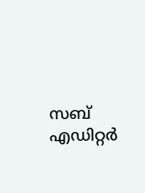സബ് എഡിറ്റര്‍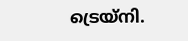ട്രെയ്‌നി.